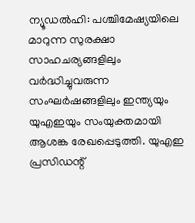ന്യൂഡൽഹി: പശ്ചിമേഷ്യയിലെ മാറുന്ന സുരക്ഷാ സാഹചര്യങ്ങളിലും വർദ്ധിച്ചുവരുന്ന സംഘർഷങ്ങളിലും ഇന്ത്യയും യുഎഇയും സംയുക്തമായി ആശങ്ക രേഖപ്പെടുത്തി. യുഎഇ പ്രസിഡന്റ്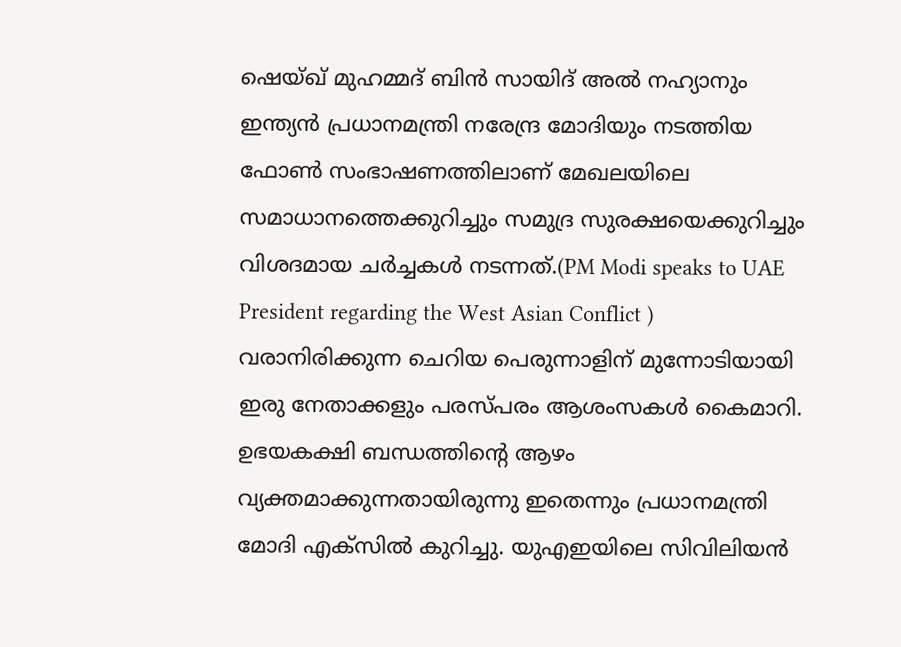ഷെയ്ഖ് മുഹമ്മദ് ബിൻ സായിദ് അൽ നഹ്യാനും ഇന്ത്യൻ പ്രധാനമന്ത്രി നരേന്ദ്ര മോദിയും നടത്തിയ ഫോൺ സംഭാഷണത്തിലാണ് മേഖലയിലെ സമാധാനത്തെക്കുറിച്ചും സമുദ്ര സുരക്ഷയെക്കുറിച്ചും വിശദമായ ചർച്ചകൾ നടന്നത്.(PM Modi speaks to UAE President regarding the West Asian Conflict )
വരാനിരിക്കുന്ന ചെറിയ പെരുന്നാളിന് മുന്നോടിയായി ഇരു നേതാക്കളും പരസ്പരം ആശംസകൾ കൈമാറി. ഉഭയകക്ഷി ബന്ധത്തിന്റെ ആഴം വ്യക്തമാക്കുന്നതായിരുന്നു ഇതെന്നും പ്രധാനമന്ത്രി മോദി എക്സിൽ കുറിച്ചു. യുഎഇയിലെ സിവിലിയൻ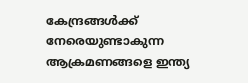കേന്ദ്രങ്ങൾക്ക് നേരെയുണ്ടാകുന്ന ആക്രമണങ്ങളെ ഇന്ത്യ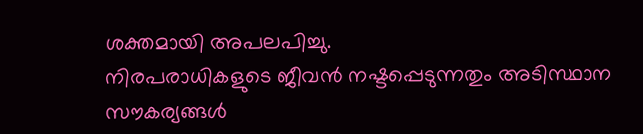ശക്തമായി അപലപിച്ചു.
നിരപരാധികളുടെ ജീവൻ നഷ്ടപ്പെടുന്നതും അടിസ്ഥാന സൗകര്യങ്ങൾ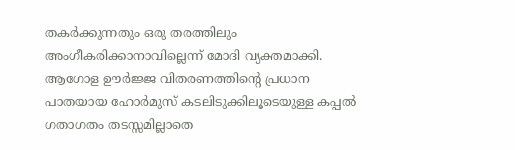തകർക്കുന്നതും ഒരു തരത്തിലും അംഗീകരിക്കാനാവില്ലെന്ന് മോദി വ്യക്തമാക്കി. ആഗോള ഊർജ്ജ വിതരണത്തിന്റെ പ്രധാന പാതയായ ഹോർമുസ് കടലിടുക്കിലൂടെയുള്ള കപ്പൽ ഗതാഗതം തടസ്സമില്ലാതെ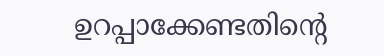ഉറപ്പാക്കേണ്ടതിന്റെ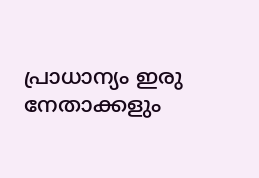പ്രാധാന്യം ഇരു നേതാക്കളും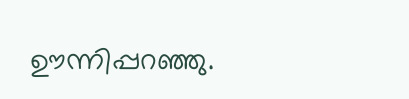ഊന്നിപ്പറഞ്ഞു.